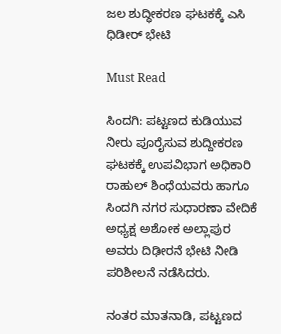ಜಲ ಶುದ್ಧೀಕರಣ ಘಟಕಕ್ಕೆ ಎಸಿ ಧಿಡೀರ್ ಭೇಟಿ

Must Read

ಸಿಂದಗಿ: ಪಟ್ಟಣದ ಕುಡಿಯುವ ನೀರು ಪೂರೈಸುವ ಶುದ್ದೀಕರಣ ಘಟಕಕ್ಕೆ ಉಪವಿಭಾಗ ಅಧಿಕಾರಿ ರಾಹುಲ್ ಶಿಂಧೆಯವರು ಹಾಗೂ ಸಿಂದಗಿ ನಗರ ಸುಧಾರಣಾ ವೇದಿಕೆ ಅಧ್ಯಕ್ಷ ಅಶೋಕ ಅಲ್ಲಾಪುರ ಅವರು ದಿಢೀರನೆ ಭೇಟಿ ನೀಡಿ ಪರಿಶೀಲನೆ ನಡೆಸಿದರು.

ನಂತರ ಮಾತನಾಡಿ, ಪಟ್ಟಣದ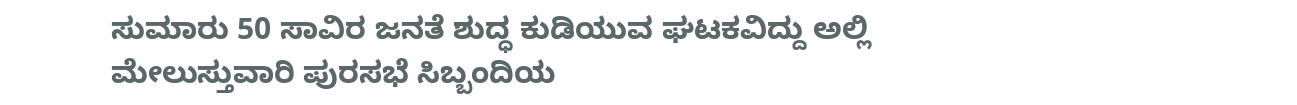ಸುಮಾರು 50 ಸಾವಿರ ಜನತೆ ಶುದ್ಧ ಕುಡಿಯುವ ಘಟಕವಿದ್ದು ಅಲ್ಲಿ ಮೇಲುಸ್ತುವಾರಿ ಪುರಸಭೆ ಸಿಬ್ಬಂದಿಯ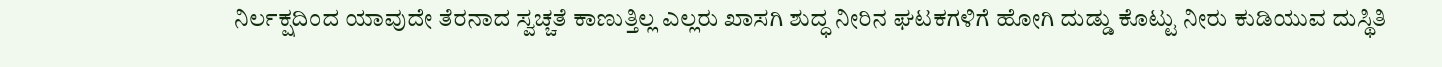ನಿರ್ಲಕ್ಷದಿಂದ ಯಾವುದೇ ತೆರನಾದ ಸ್ವಚ್ಚತೆ ಕಾಣುತ್ತಿಲ್ಲ ಎಲ್ಲರು ಖಾಸಗಿ ಶುದ್ಧ ನೀರಿನ ಘಟಕಗಳಿಗೆ ಹೋಗಿ ದುಡ್ಡು ಕೊಟ್ಟು ನೀರು ಕುಡಿಯುವ ದುಸ್ಥಿತಿ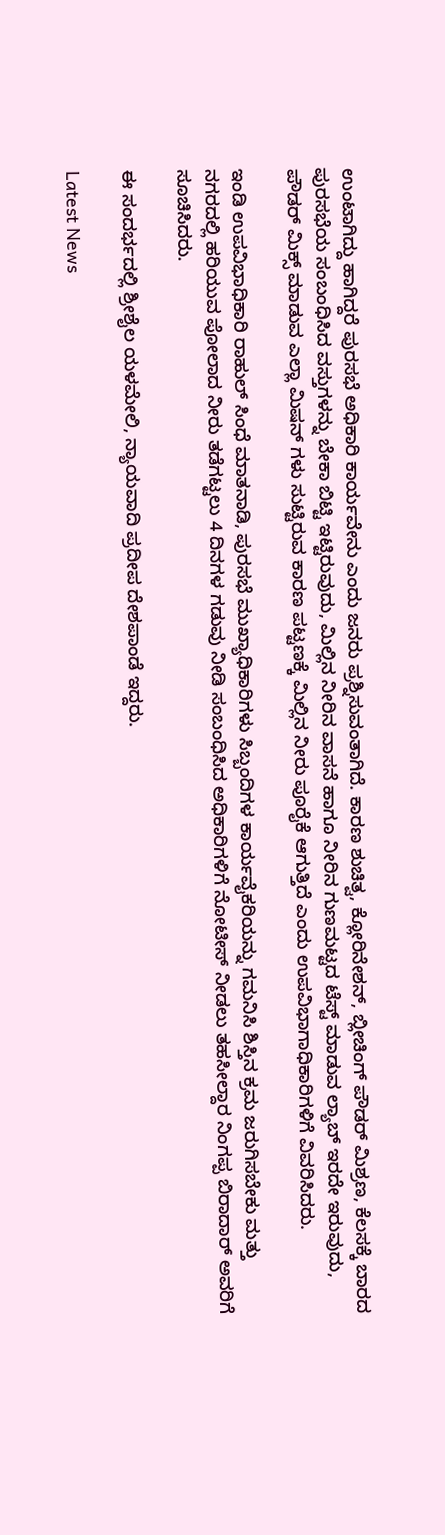ಉಂಟಾಗಿದ್ದು ಹಾಗಿದ್ದರೆ ಪುರಸಭೆ ಅಧಿಕಾರಿ ಕಾರ್ಯವೇನು ಎಂದು ಜನರು ಪ್ರಶ್ನಿಸುವಂತಾಗಿದೆ. ಕಾರಣ ಶುಚಿತ್ವ, ಕ್ಲೋರಿನೇಶನ್, ಬ್ಲೀಚಿಂಗ್ ಪೌಡರ್ ಮಿಶ್ರಣ, ಕೆಲಸಕ್ಕೆ ಬಾರದ ಪುರಸಭೆಯ ಸಂಬಂಧಿಸಿದ ವಸ್ತುಗಳನ್ನು ಬೇಕಾ ಬಿಟ್ಟಿ ಇಟ್ಟಿರುವುದು, ಮಿಲ್ಲಿನ ನೀರಿನ ವಾಸನೆ ಹಾಗೂ ನೀರಿನ ಗುಣಮಟ್ಟದ ಟೆಸ್ಟ್ ಮಾಡುವ ಲ್ಯಾಬ್ ಇರದೇ ಇರುವುದು, ಪೌಡರ್ ಮಿಕ್ಸ್ ಮಾಡುವ ಎಲ್ಲಾ ಮಿಷನ್ ಗಳು ಸುಟ್ಟಿರುವ ಕಾರಣ ಪಟ್ಟಣಕ್ಕೆ ಮಿಲ್ಲಿನ ನೀರು ಪೂರೈಕೆ ಆಗುತ್ತಿದೆ ಎಂದು ಉಪವಿಭಾಗಾಧಿಕಾರಿಗಳಿಗೆ ವಿವರಿಸಿದರು.

ಇಂಡಿ ಉಪವಿಭಾಧಿಕಾರಿ ರಾಹುಲ್ ಸಿಂಧೆ ಮಾತನಾಡಿ, ಪುರಸಭೆ ಮುಖ್ಯಾಧಿಕಾರಿಗಳು ಸಿಬ್ಬಂದಿಗಳ ಕಾರ್ಯವೈಕರಿಯನ್ನು ಗಮನಿಸಿ ಶಿಸ್ತಿನ ಕ್ರಮ ಜರುಗಿಸಬೇಕು ಮತ್ತು ನಗರದಲ್ಲಿ ಹರಿಯುವ ಪೋಲಾದ ನೀರು ತಡೆಗಟ್ಟಲು 4 ದಿನಗಳ ಗಡುವು ನೀಡಿ ಸಂಬಂಧಿಸಿದ ಅಧಿಕಾರಿಗಳಿಗೆ ನೋಟೀಸ್ ನೀಡಲು ತಹಸೀಲ್ದಾರ ನಿಂಗಪ್ಪ ಬಿರಾದಾರ್ ಅವರಿಗೆ ಸೂಚಿಸಿದರು.

ಈ ಸಂದರ್ಭದಲ್ಲಿ ಶ್ರೀಶೈಲ ಯಳಮೇಲಿ, ನ್ಯಾಯವಾದಿ ಪ್ರದೀಪ ದೇಶಪಾಂಡೆ ಇದ್ದರು.

Latest News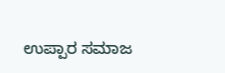ಉಪ್ಪಾರ ಸಮಾಜ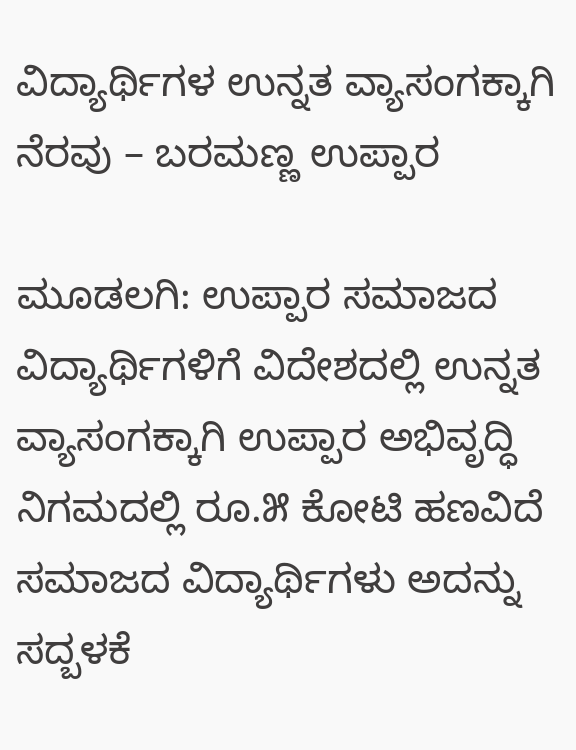ವಿದ್ಯಾರ್ಥಿಗಳ ಉನ್ನತ ವ್ಯಾಸಂಗಕ್ಕಾಗಿ ನೆರವು – ಬರಮಣ್ಣ ಉಪ್ಪಾರ

ಮೂಡಲಗಿ: ಉಪ್ಪಾರ ಸಮಾಜದ ವಿದ್ಯಾರ್ಥಿಗಳಿಗೆ ವಿದೇಶದಲ್ಲಿ ಉನ್ನತ ವ್ಯಾಸಂಗಕ್ಕಾಗಿ ಉಪ್ಪಾರ ಅಭಿವೃದ್ಧಿ ನಿಗಮದಲ್ಲಿ ರೂ.೫ ಕೋಟಿ ಹಣವಿದೆ ಸಮಾಜದ ವಿದ್ಯಾರ್ಥಿಗಳು ಅದನ್ನು ಸದ್ಬಳಕೆ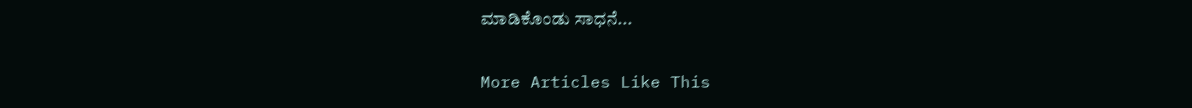ಮಾಡಿಕೊಂಡು ಸಾಧನೆ...

More Articles Like This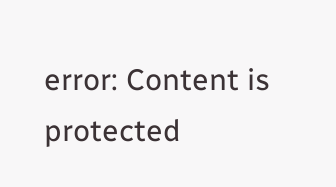error: Content is protected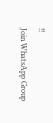!!
Join WhatsApp Group